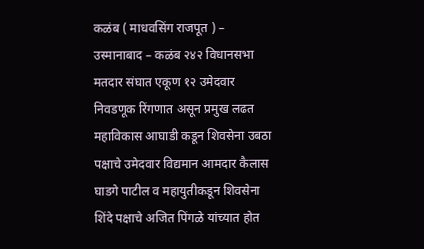कळंब ( माधवसिंग राजपूत ) – उस्मानाबाद – कळंब २४२ विधानसभा मतदार संघात एकूण १२ उमेदवार निवडणूक रिंगणात असून प्रमुख लढत महाविकास आघाडी कडून शिवसेना उबठा पक्षाचे उमेदवार विद्यमान आमदार कैलास घाडगे पाटील व महायुतीकडून शिवसेना शिंदे पक्षाचे अजित पिंगळे यांच्यात होत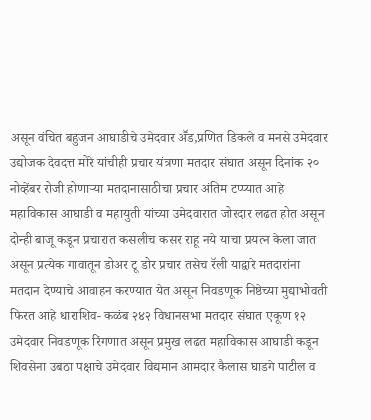असून वंचित बहुजन आघाडीचे उमेदवार अॕड,प्रणित डिकले व मनसे उमेदवार उद्योजक देवदत्त मोरे यांचीही प्रचार यंत्रणा मतदार संघात असून दिनांक २० नोव्हेंबर रोजी होणाऱ्या मतदानासाठीचा प्रचार अंतिम टप्प्यात आहे महाविकास आघाडी व महायुती यांच्या उमेदवारात जोरदार लढत होत असून दोन्ही बाजू कडून प्रचारात कसलीच कसर राहू नये याचा प्रयत्न केला जात असून प्रत्येक गावातून डोअर टू डोर प्रचार तसेच रॅली याद्वारे मतदारांना मतदान देण्याचे आवाहन करण्यात येत असून निवडणूक निष्ठेच्या मुद्याभोवती फिरत आहे धाराशिव- कळंब २४२ विधानसभा मतदार संघात एकूण १२ उमेदवार निवडणूक रिंगणात असून प्रमुख लढत महाविकास आघाडी कडून शिवसेना उबठा पक्षाचे उमेदवार विद्यमान आमदार कैलास घाडगे पाटील व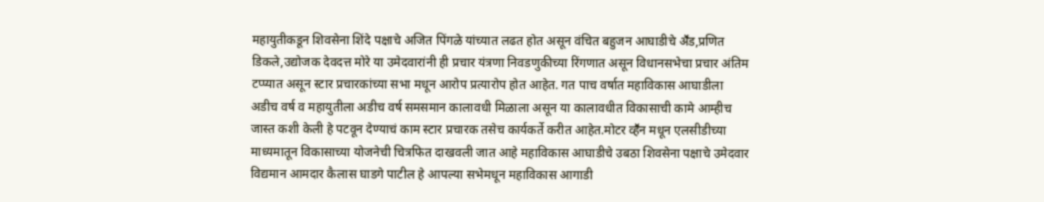महायुतीकडून शिवसेना शिंदे पक्षाचे अजित पिंगळे यांच्यात लढत होत असून वंचित बहुजन आघाडीचे अॕड,प्रणित डिकले,उद्योजक देवदत्त मोरे या उमेदवारांनी ही प्रचार यंत्रणा निवडणुकीच्या रिंगणात असून विधानसभेचा प्रचार अंतिम टप्प्यात असून स्टार प्रचारकांच्या सभा मधून आरोप प्रत्यारोप होत आहेत. गत पाच वर्षात महाविकास आघाडीला अडीच वर्ष व महायुतीला अडीच वर्ष समसमान कालावधी मिळाला असून या कालावधीत विकासाची कामे आम्हीच जास्त कशी केली हे पटवून देण्याचं काम स्टार प्रचारक तसेच कार्यकर्ते करीत आहेत.मोटर व्हॕन मधून एलसीडीच्या माध्यमातून विकासाच्या योजनेची चित्रफित दाखवली जात आहे महाविकास आघाडीचे उबठा शिवसेना पक्षाचे उमेदवार विद्यमान आमदार कैलास घाडगे पाटील हे आपल्या सभेमधून महाविकास आगाडी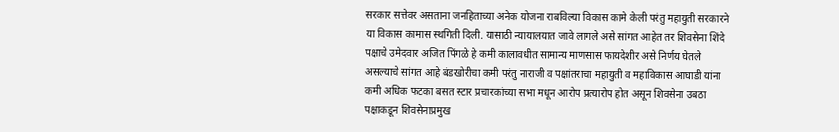सरकार सत्तेवर असताना जनहिताच्या अनेक योजना राबविल्या विकास कामे केली परंतु महायुती सरकारने या विकास कामास स्थगिती दिली. यासाठी न्यायालयात जावे लागले असे सांगत आहेत तर शिवसेना शिंदे पक्षाचे उमेदवार अजित पिंगळे हे कमी कालावधीत सामान्य माणसास फायदेशीर असे निर्णय घेतले असल्याचे सांगत आहे बंडखोरीचा कमी परंतु नाराजी व पक्षांतराचा महायुती व महाविकास आघाडी यांना कमी अधिक फटका बसत स्टार प्रचारकांच्या सभा मधून आरोप प्रत्यारोप होत असून शिवसेना उबठा पक्षाकडून शिवसेनाप्रमुख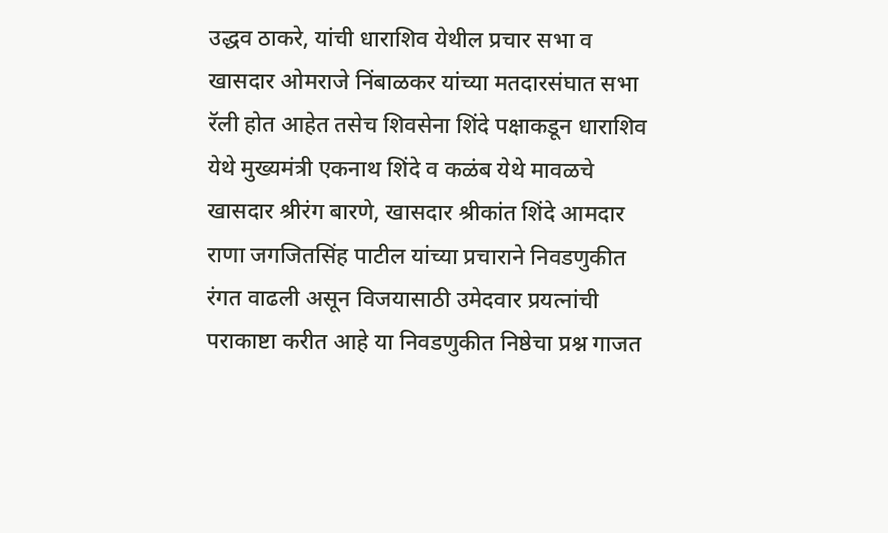उद्धव ठाकरे, यांची धाराशिव येथील प्रचार सभा व खासदार ओमराजे निंबाळकर यांच्या मतदारसंघात सभा रॅली होत आहेत तसेच शिवसेना शिंदे पक्षाकडून धाराशिव येथे मुख्यमंत्री एकनाथ शिंदे व कळंब येथे मावळचे खासदार श्रीरंग बारणे, खासदार श्रीकांत शिंदे आमदार राणा जगजितसिंह पाटील यांच्या प्रचाराने निवडणुकीत रंगत वाढली असून विजयासाठी उमेदवार प्रयत्नांची पराकाष्टा करीत आहे या निवडणुकीत निष्ठेचा प्रश्न गाजत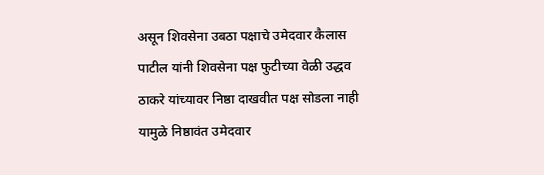असून शिवसेना उबठा पक्षाचे उमेदवार कैलास पाटील यांनी शिवसेना पक्ष फुटीच्या वेळी उद्धव ठाकरे यांच्यावर निष्ठा दाखवीत पक्ष सोडला नाही यामुळे निष्ठावंत उमेदवार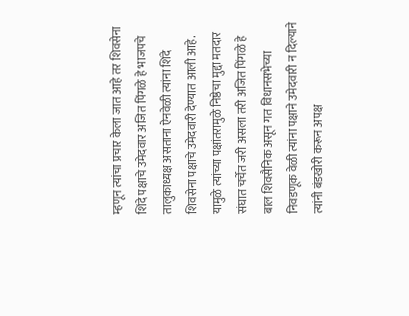म्हणून त्यांचा प्रचार केला जात आहे तर शिवसेना शिंदे पक्षाचे उमेदवार अजित पिंगळे हे भाजपचे तालुकाध्यक्ष असताना ऐनवेळी त्यांना शिंदे शिवसेना पक्षाचे उमेदवारी देण्यात आली आहे. यामुळे त्यांच्या पक्षांतरामुळे निष्ठेचा मुद्दा मतदार संघात चर्चेत जरी असला तरी अजित पिंगळे हे बाल शिवसैनिक असून गत विधानसभेच्या निवडणूक वेळी त्यांना पक्षाने उमेदवारी न दिल्याने त्यांनी बंडखोरी करून अपक्ष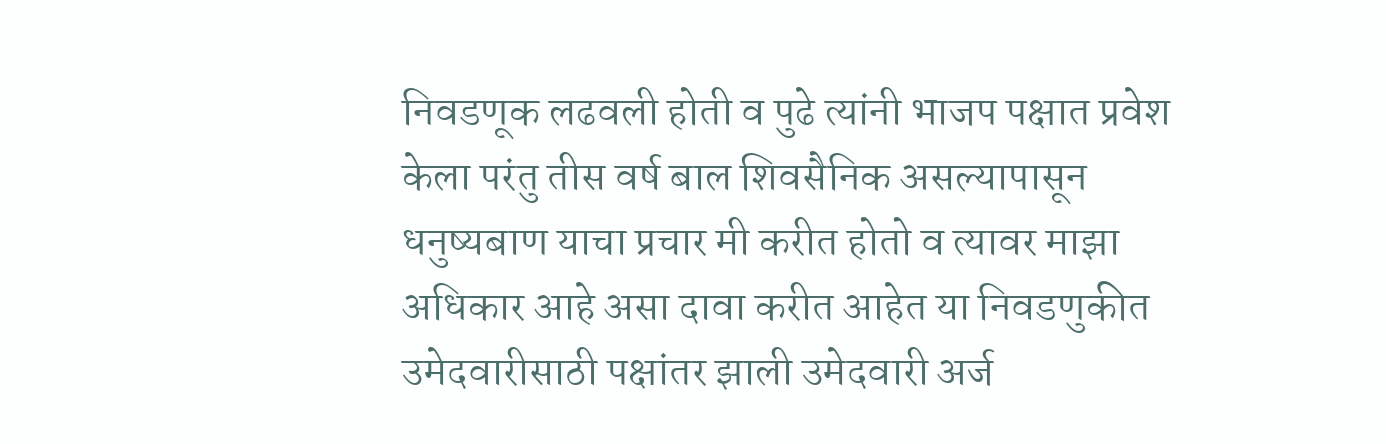निवडणूक लढवली होती व पुढे त्यांनी भाजप पक्षात प्रवेश केला परंतु तीस वर्ष बाल शिवसैनिक असल्यापासून धनुष्यबाण याचा प्रचार मी करीत होतो व त्यावर माझा अधिकार आहे असा दावा करीत आहेत या निवडणुकीत उमेदवारीसाठी पक्षांतर झाली उमेदवारी अर्ज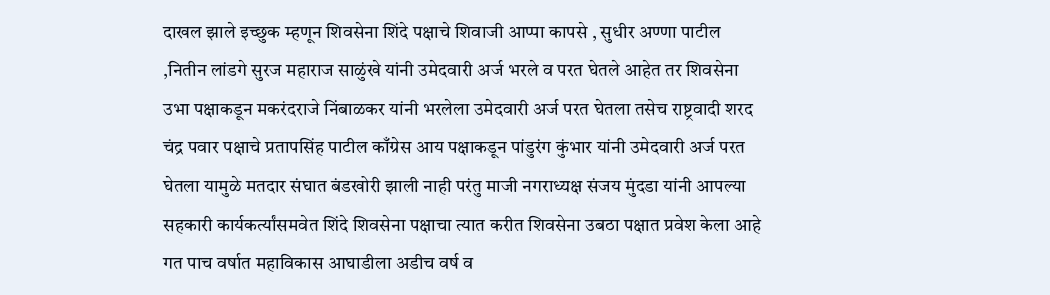दाखल झाले इच्छुक म्हणून शिवसेना शिंदे पक्षाचे शिवाजी आप्पा कापसे , सुधीर अण्णा पाटील ,नितीन लांडगे सुरज महाराज साळुंखे यांनी उमेदवारी अर्ज भरले व परत घेतले आहेत तर शिवसेना उभा पक्षाकडून मकरंदराजे निंबाळकर यांनी भरलेला उमेदवारी अर्ज परत घेतला तसेच राष्ट्रवादी शरद चंद्र पवार पक्षाचे प्रतापसिंह पाटील काँग्रेस आय पक्षाकडून पांडुरंग कुंभार यांनी उमेदवारी अर्ज परत घेतला यामुळे मतदार संघात बंडखोरी झाली नाही परंतु माजी नगराध्यक्ष संजय मुंदडा यांनी आपल्या सहकारी कार्यकर्त्यांसमवेत शिंदे शिवसेना पक्षाचा त्यात करीत शिवसेना उबठा पक्षात प्रवेश केला आहे गत पाच वर्षात महाविकास आघाडीला अडीच वर्ष व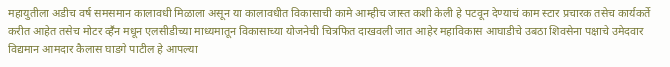महायुतीला अडीच वर्ष समसमान कालावधी मिळाला असून या कालावधीत विकासाची कामे आम्हीच जास्त कशी केली हे पटवून देण्याचं काम स्टार प्रचारक तसेच कार्यकर्ते करीत आहेत तसेच मोटर व्हॕन मधून एलसीडीच्या माध्यमातून विकासाच्या योजनेची चित्रफित दाखवली जात आहेर महाविकास आघाडीचे उबठा शिवसेना पक्षाचे उमेदवार विद्यमान आमदार कैलास घाडगे पाटील हे आपल्या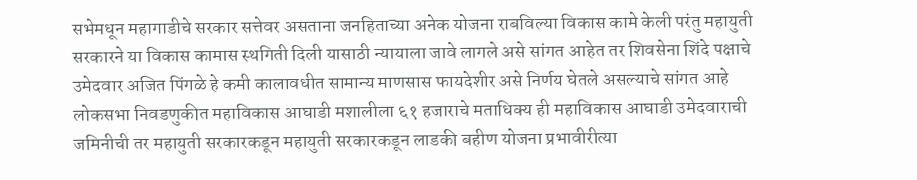सभेमधून महागाडीचे सरकार सत्तेवर असताना जनहिताच्या अनेक योजना राबविल्या विकास कामे केली परंतु महायुती सरकारने या विकास कामास स्थगिती दिली यासाठी न्यायाला जावे लागले असे सांगत आहेत तर शिवसेना शिंदे पक्षाचे उमेदवार अजित पिंगळे हे कमी कालावधीत सामान्य माणसास फायदेशीर असे निर्णय घेतले असल्याचे सांगत आहे लोकसभा निवडणुकीत महाविकास आघाडी मशालीला ६१ हजाराचे मताधिक्य ही महाविकास आघाडी उमेदवाराची जमिनीची तर महायुती सरकारकडून महायुती सरकारकडून लाडकी बहीण योजना प्रभावीरीत्या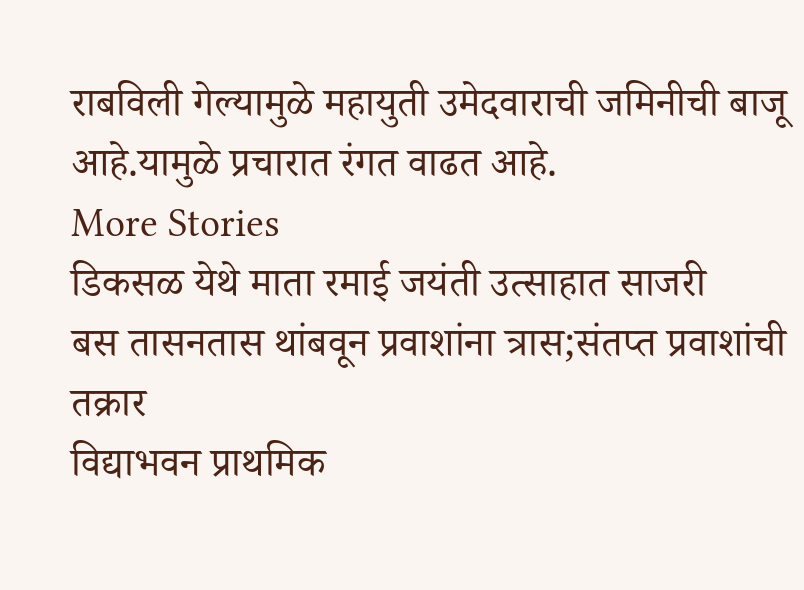राबविली गेल्यामुळे महायुती उमेदवाराची जमिनीची बाजू आहे.यामुळे प्रचारात रंगत वाढत आहे.
More Stories
डिकसळ येथे माता रमाई जयंती उत्साहात साजरी
बस तासनतास थांबवून प्रवाशांना त्रास;संतप्त प्रवाशांची तक्रार
विद्याभवन प्राथमिक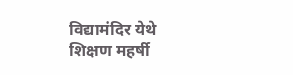विद्यामंदिर येथे शिक्षण महर्षी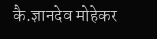कै.ज्ञानदेव मोहेकर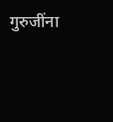गुरुजींना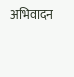अभिवादन